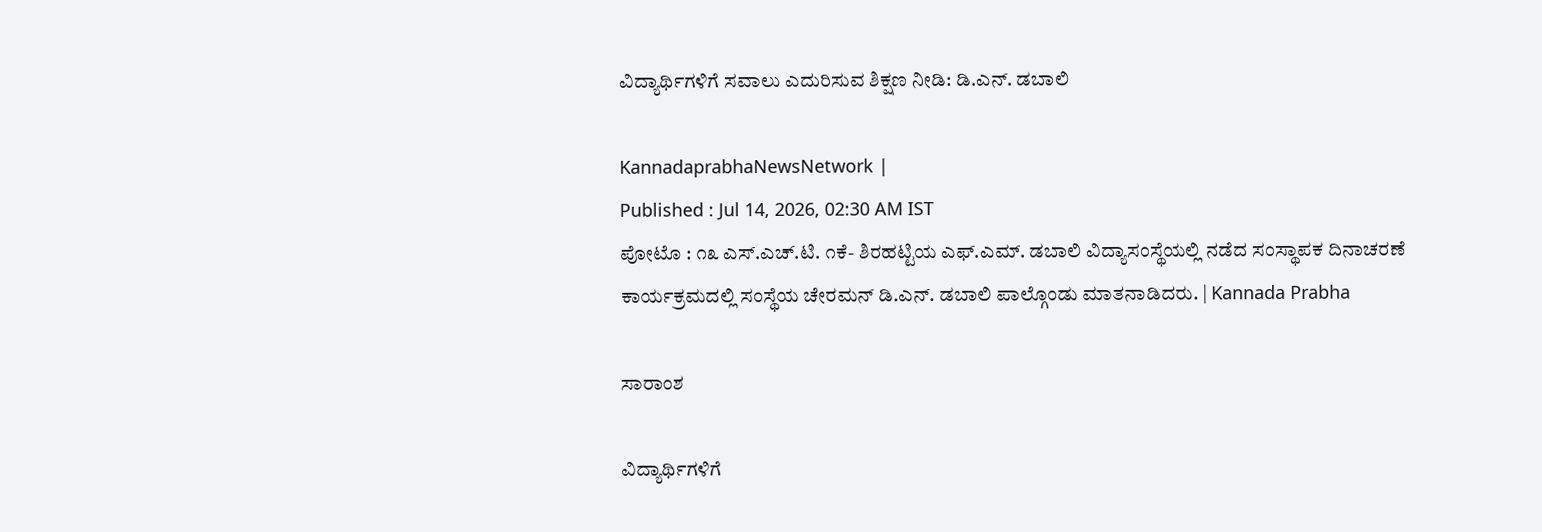ವಿದ್ಯಾರ್ಥಿಗಳಿಗೆ ಸವಾಲು ಎದುರಿಸುವ ಶಿಕ್ಷಣ ನೀಡಿ: ಡಿ.ಎನ್. ಡಬಾಲಿ

KannadaprabhaNewsNetwork |
Published : Jul 14, 2026, 02:30 AM IST
ಪೋಟೊ : ೧೩ ಎಸ್.ಎಚ್.ಟಿ. ೧ಕೆ- ಶಿರಹಟ್ಟಿಯ ಎಫ್.ಎಮ್. ಡಬಾಲಿ ವಿದ್ಯಾಸಂಸ್ಥೆಯಲ್ಲಿ ನಡೆದ ಸಂಸ್ಥಾಪಕ ದಿನಾಚರಣೆ ಕಾರ್ಯಕ್ರಮದಲ್ಲಿ ಸಂಸ್ಥೆಯ ಚೇರಮನ್ ಡಿ.ಎನ್. ಡಬಾಲಿ ಪಾಲ್ಗೊಂಡು ಮಾತನಾಡಿದರು. | Kannada Prabha

ಸಾರಾಂಶ

ವಿದ್ಯಾರ್ಥಿಗಳಿಗೆ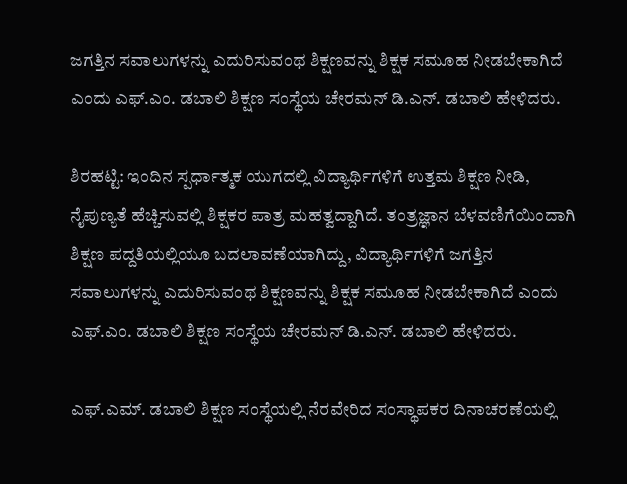ಜಗತ್ತಿನ ಸವಾಲುಗಳನ್ನು ಎದುರಿಸುವಂಥ ಶಿಕ್ಷಣವನ್ನು ಶಿಕ್ಷಕ ಸಮೂಹ ನೀಡಬೇಕಾಗಿದೆ ಎಂದು ಎಫ್.ಎಂ. ಡಬಾಲಿ ಶಿಕ್ಷಣ ಸಂಸ್ಥೆಯ ಚೇರಮನ್‌ ಡಿ.ಎನ್. ಡಬಾಲಿ ಹೇಳಿದರು.

ಶಿರಹಟ್ಟಿ: ಇಂದಿನ ಸ್ಪರ್ಧಾತ್ಮಕ ಯುಗದಲ್ಲಿ ವಿದ್ಯಾರ್ಥಿಗಳಿಗೆ ಉತ್ತಮ ಶಿಕ್ಷಣ ನೀಡಿ, ನೈಪುಣ್ಯತೆ ಹೆಚ್ಚಿಸುವಲ್ಲಿ ಶಿಕ್ಷಕರ ಪಾತ್ರ ಮಹತ್ವದ್ದಾಗಿದೆ. ತಂತ್ರಜ್ಞಾನ ಬೆಳವಣಿಗೆಯಿಂದಾಗಿ ಶಿಕ್ಷಣ ಪದ್ದತಿಯಲ್ಲಿಯೂ ಬದಲಾವಣೆಯಾಗಿದ್ದು, ವಿದ್ಯಾರ್ಥಿಗಳಿಗೆ ಜಗತ್ತಿನ ಸವಾಲುಗಳನ್ನು ಎದುರಿಸುವಂಥ ಶಿಕ್ಷಣವನ್ನು ಶಿಕ್ಷಕ ಸಮೂಹ ನೀಡಬೇಕಾಗಿದೆ ಎಂದು ಎಫ್.ಎಂ. ಡಬಾಲಿ ಶಿಕ್ಷಣ ಸಂಸ್ಥೆಯ ಚೇರಮನ್‌ ಡಿ.ಎನ್. ಡಬಾಲಿ ಹೇಳಿದರು.

ಎಫ್.ಎಮ್. ಡಬಾಲಿ ಶಿಕ್ಷಣ ಸಂಸ್ಥೆಯಲ್ಲಿ ನೆರವೇರಿದ ಸಂಸ್ಥಾಪಕರ ದಿನಾಚರಣೆಯಲ್ಲಿ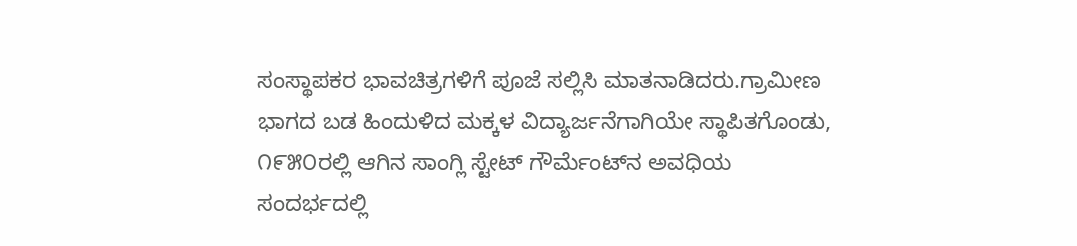ಸಂಸ್ಥಾಪಕರ ಭಾವಚಿತ್ರಗಳಿಗೆ ಪೂಜೆ ಸಲ್ಲಿಸಿ ಮಾತನಾಡಿದರು.ಗ್ರಾಮೀಣ ಭಾಗದ ಬಡ ಹಿಂದುಳಿದ ಮಕ್ಕಳ ವಿದ್ಯಾರ್ಜನೆಗಾಗಿಯೇ ಸ್ಥಾಪಿತಗೊಂಡು, ೧೯೫೦ರಲ್ಲಿ ಆಗಿನ ಸಾಂಗ್ಲಿ ಸ್ಟೇಟ್ ಗೌರ್ಮೆಂಟ್‌ನ ಅವಧಿಯ ಸಂದರ್ಭದಲ್ಲಿ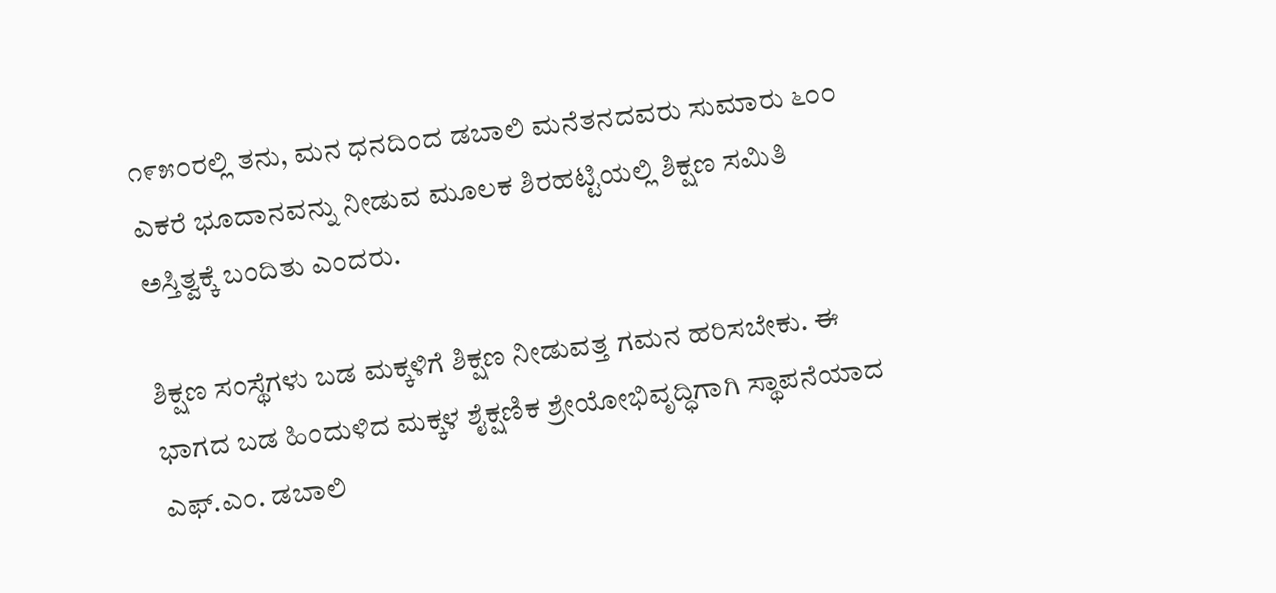೧೯೫೦ರಲ್ಲಿ ತನು, ಮನ ಧನದಿಂದ ಡಬಾಲಿ ಮನೆತನದವರು ಸುಮಾರು ೬೦೦ ಎಕರೆ ಭೂದಾನವನ್ನು ನೀಡುವ ಮೂಲಕ ಶಿರಹಟ್ಟಿಯಲ್ಲಿ ಶಿಕ್ಷಣ ಸಮಿತಿ ಅಸ್ತಿತ್ವಕ್ಕೆ ಬಂದಿತು ಎಂದರು.

ಶಿಕ್ಷಣ ಸಂಸ್ಥೆಗಳು ಬಡ ಮಕ್ಕಳಿಗೆ ಶಿಕ್ಷಣ ನೀಡುವತ್ತ ಗಮನ ಹರಿಸಬೇಕು. ಈ ಭಾಗದ ಬಡ ಹಿಂದುಳಿದ ಮಕ್ಕಳ ಶೈಕ್ಷಣಿಕ ಶ್ರೇಯೋಭಿವೃದ್ಧಿಗಾಗಿ ಸ್ಥಾಪನೆಯಾದ ಎಫ್.ಎಂ. ಡಬಾಲಿ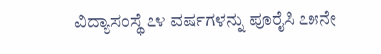ವಿದ್ಯಾಸಂಸ್ಥೆ ೭೪ ವರ್ಷಗಳನ್ನು ಪೂರೈಸಿ ೭೫ನೇ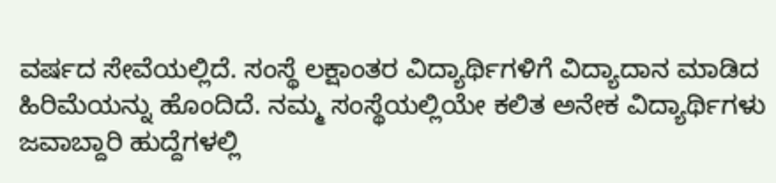ವರ್ಷದ ಸೇವೆಯಲ್ಲಿದೆ. ಸಂಸ್ಥೆ ಲಕ್ಷಾಂತರ ವಿದ್ಯಾರ್ಥಿಗಳಿಗೆ ವಿದ್ಯಾದಾನ ಮಾಡಿದ ಹಿರಿಮೆಯನ್ನು ಹೊಂದಿದೆ. ನಮ್ಮ ಸಂಸ್ಥೆಯಲ್ಲಿಯೇ ಕಲಿತ ಅನೇಕ ವಿದ್ಯಾರ್ಥಿಗಳು ಜವಾಬ್ದಾರಿ ಹುದ್ದೆಗಳಲ್ಲಿ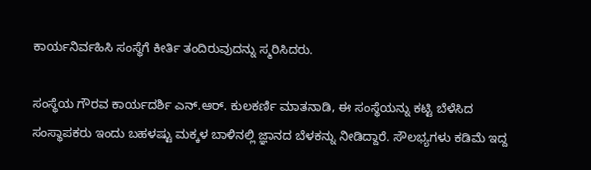ಕಾರ್ಯನಿರ್ವಹಿಸಿ ಸಂಸ್ಥೆಗೆ ಕೀರ್ತಿ ತಂದಿರುವುದನ್ನು ಸ್ಮರಿಸಿದರು.

ಸಂಸ್ಥೆಯ ಗೌರವ ಕಾರ್ಯದರ್ಶಿ ಎನ್.ಆರ್. ಕುಲಕರ್ಣಿ ಮಾತನಾಡಿ, ಈ ಸಂಸ್ಥೆಯನ್ನು ಕಟ್ಟಿ ಬೆಳೆಸಿದ ಸಂಸ್ಥಾಪಕರು ಇಂದು ಬಹಳಷ್ಟು ಮಕ್ಕಳ ಬಾಳಿನಲ್ಲಿ ಜ್ಞಾನದ ಬೆಳಕನ್ನು ನೀಡಿದ್ದಾರೆ. ಸೌಲಭ್ಯಗಳು ಕಡಿಮೆ ಇದ್ದ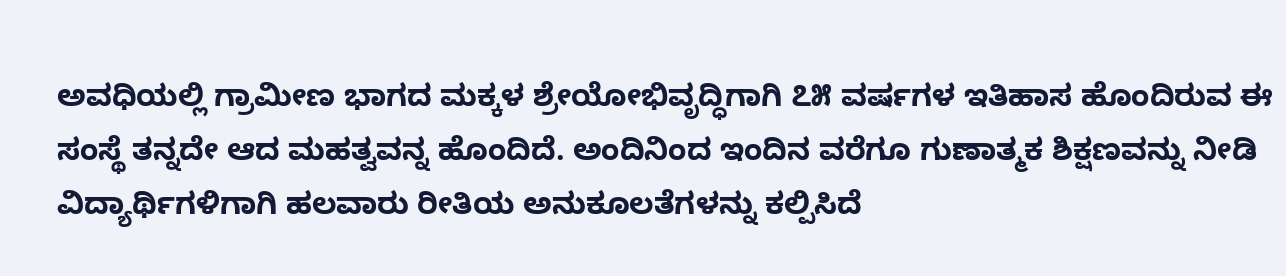ಅವಧಿಯಲ್ಲಿ ಗ್ರಾಮೀಣ ಭಾಗದ ಮಕ್ಕಳ ಶ್ರೇಯೋಭಿವೃದ್ಧಿಗಾಗಿ ೭೫ ವರ್ಷಗಳ ಇತಿಹಾಸ ಹೊಂದಿರುವ ಈ ಸಂಸ್ಥೆ ತನ್ನದೇ ಆದ ಮಹತ್ವವನ್ನ ಹೊಂದಿದೆ. ಅಂದಿನಿಂದ ಇಂದಿನ ವರೆಗೂ ಗುಣಾತ್ಮಕ ಶಿಕ್ಷಣವನ್ನು ನೀಡಿ ವಿದ್ಯಾರ್ಥಿಗಳಿಗಾಗಿ ಹಲವಾರು ರೀತಿಯ ಅನುಕೂಲತೆಗಳನ್ನು ಕಲ್ಪಿಸಿದೆ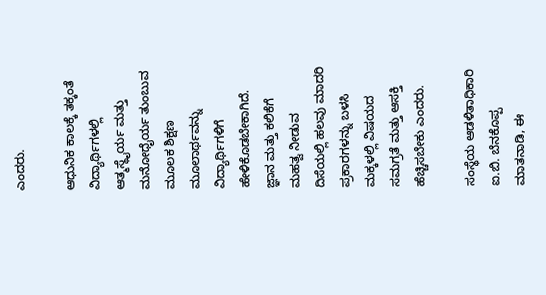ಎಂದರು.

ಆಧುನಿಕ ಕಾಲಕ್ಕೆ ತಕ್ಕಂತೆ ವಿದ್ಯಾರ್ಥಿಗಳಲ್ಲಿ ಆತ್ಮಸ್ಥೈರ್ಯ ಮತ್ತು ಮನೋಧೈರ್ಯ ತುಂಬುವ ಮೂಲಕ ಶಿಕ್ಷಣ ಮೂಲಾರ್ಥವನ್ನು ವಿದ್ಯಾರ್ಥಿಗಳಿಗೆ ಹೇಳಿಕೊಡಬೇಕಾಗಿದೆ. ಜ್ಞಾನ ಮತ್ತು ಕಲಿಕೆಗೆ ಮಹತ್ವ ನೀಡುವ ದಿಸೆಯಲ್ಲಿ ಹಲವು ಮಾದರಿ ಪ್ರಕಾರಗಳನ್ನು ಬಳಸಿ ಮಕ್ಕಳಲ್ಲಿ ವಿಷಯದ ಸಮಗ್ರತೆ ಮತ್ತು ಆಸಕ್ತಿ ಹೆಚ್ಚಿಸಬೇಕು ಎಂದರು.

ಸಂಸ್ಥೆಯ ಆಡಳಿತಾಧಿಕಾರಿ ಐ.ಬಿ. ಬೆನಕೊಪ್ಪ ಮಾತನಾಡಿ, ಈ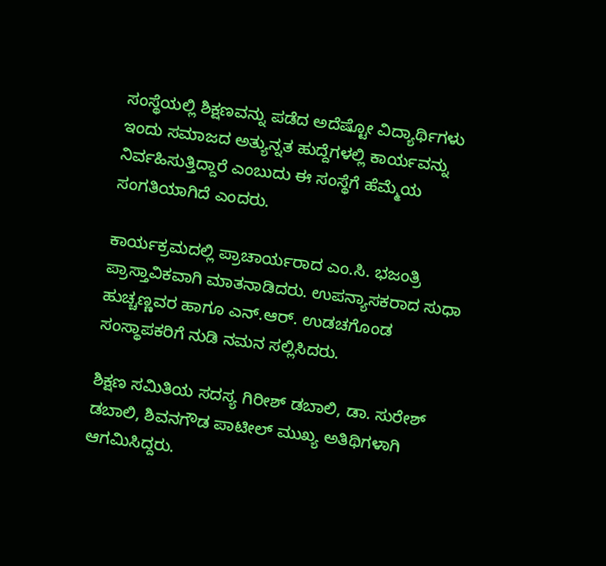ಸಂಸ್ಥೆಯಲ್ಲಿ ಶಿಕ್ಷಣವನ್ನು ಪಡೆದ ಅದೆಷ್ಟೋ ವಿದ್ಯಾರ್ಥಿಗಳು ಇಂದು ಸಮಾಜದ ಅತ್ಯುನ್ನತ ಹುದ್ದೆಗಳಲ್ಲಿ ಕಾರ್ಯವನ್ನು ನಿರ್ವಹಿಸುತ್ತಿದ್ದಾರೆ ಎಂಬುದು ಈ ಸಂಸ್ಥೆಗೆ ಹೆಮ್ಮೆಯ ಸಂಗತಿಯಾಗಿದೆ ಎಂದರು.

ಕಾರ್ಯಕ್ರಮದಲ್ಲಿ ಪ್ರಾಚಾರ್ಯರಾದ ಎಂ.ಸಿ. ಭಜಂತ್ರಿ ಪ್ರಾಸ್ತಾವಿಕವಾಗಿ ಮಾತನಾಡಿದರು. ಉಪನ್ಯಾಸಕರಾದ ಸುಧಾ ಹುಚ್ಚಣ್ಣವರ ಹಾಗೂ ಎನ್.ಆರ್. ಉಡಚಗೊಂಡ ಸಂಸ್ಥಾಪಕರಿಗೆ ನುಡಿ ನಮನ ಸಲ್ಲಿಸಿದರು.

ಶಿಕ್ಷಣ ಸಮಿತಿಯ ಸದಸ್ಯ ಗಿರೀಶ್ ಡಬಾಲಿ, ಡಾ. ಸುರೇಶ್ ಡಬಾಲಿ, ಶಿವನಗೌಡ ಪಾಟೀಲ್ ಮುಖ್ಯ ಅತಿಥಿಗಳಾಗಿ ಆಗಮಿಸಿದ್ದರು.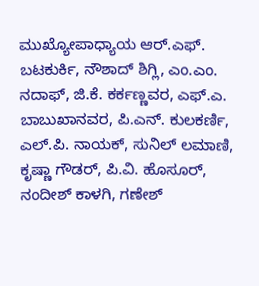ಮುಖ್ಯೋಪಾಧ್ಯಾಯ ಆರ್.ಎಫ್. ಬಟಕುರ್ಕಿ, ನೌಶಾದ್ ಶಿಗ್ಲಿ, ಎಂ.ಎಂ. ನದಾಫ್, ಜಿ.ಕೆ. ಕರ್ಕಣ್ಣವರ, ಎಫ್.ಎ. ಬಾಬುಖಾನವರ, ಪಿ.ಎನ್. ಕುಲಕರ್ಣಿ, ಎಲ್.ಪಿ. ನಾಯಕ್, ಸುನಿಲ್ ಲಮಾಣಿ, ಕೃಷ್ಣಾ ಗೌಡರ್, ಪಿ.ವಿ. ಹೊಸೂರ್, ನಂದೀಶ್ ಕಾಳಗಿ, ಗಣೇಶ್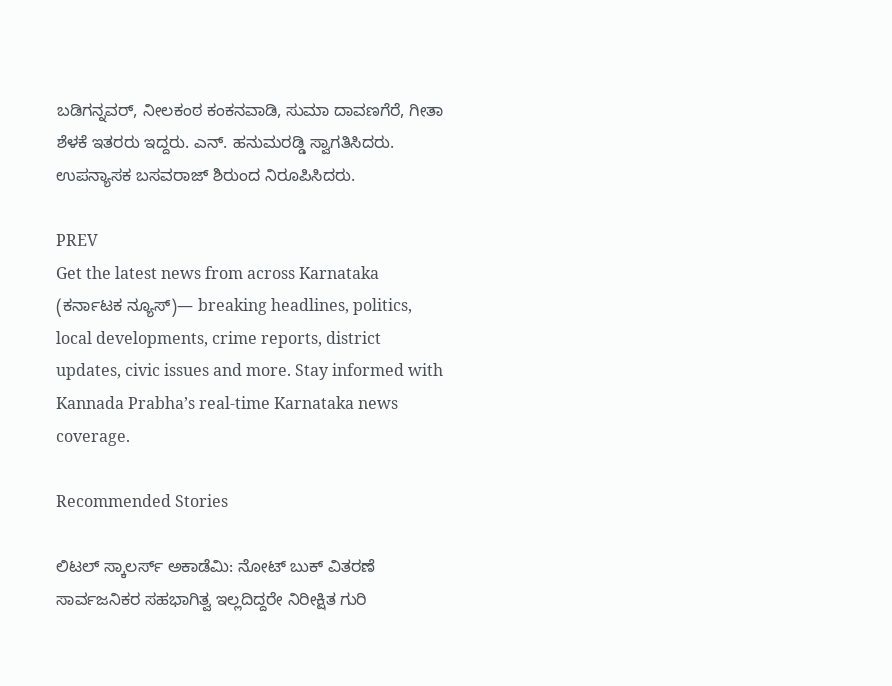ಬಡಿಗನ್ನವರ್, ನೀಲಕಂಠ ಕಂಕನವಾಡಿ, ಸುಮಾ ದಾವಣಗೆರೆ, ಗೀತಾ ಶೆಳಕೆ ಇತರರು ಇದ್ದರು. ಎನ್. ಹನುಮರಡ್ಡಿ ಸ್ವಾಗತಿಸಿದರು. ಉಪನ್ಯಾಸಕ ಬಸವರಾಜ್ ಶಿರುಂದ ನಿರೂಪಿಸಿದರು.

PREV
Get the latest news from across Karnataka (ಕರ್ನಾಟಕ ನ್ಯೂಸ್)— breaking headlines, politics, local developments, crime reports, district updates, civic issues and more. Stay informed with Kannada Prabha’s real‑time Karnataka news coverage.

Recommended Stories

ಲಿಟಲ್ ಸ್ಕಾಲರ್ಸ್ ಅಕಾಡೆಮಿ: ನೋಟ್ ಬುಕ್ ವಿತರಣೆ
ಸಾರ್ವಜನಿಕರ ಸಹಭಾಗಿತ್ವ ಇಲ್ಲದಿದ್ದರೇ ನಿರೀಕ್ಷಿತ ಗುರಿ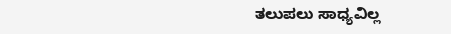ತಲುಪಲು ಸಾಧ್ಯವಿಲ್ಲ